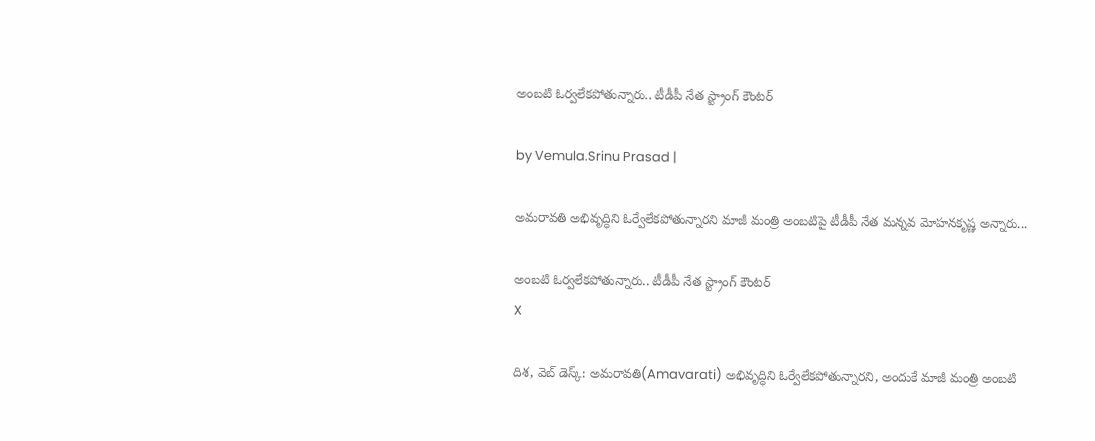అంబటి ఓర్వలేకపోతున్నారు.. టీడీపీ నేత స్ట్రాంగ్ కౌంటర్

by Vemula.Srinu Prasad |

అమరావతి అభివృద్ధిని ఓర్వేలేకపోతున్నారని మాజీ మంత్రి అంబటిపై టీడీపీ నేత మన్నవ మోహనకృష్ణ అన్నారు...

అంబటి ఓర్వలేకపోతున్నారు.. టీడీపీ నేత స్ట్రాంగ్ కౌంటర్
X

దిశ, వెబ్ డెస్క్: అమరావతి(Amavarati) అభివృద్ధిని ఓర్వేలేకపోతున్నారని, అందుకే మాజీ మంత్రి అంబటి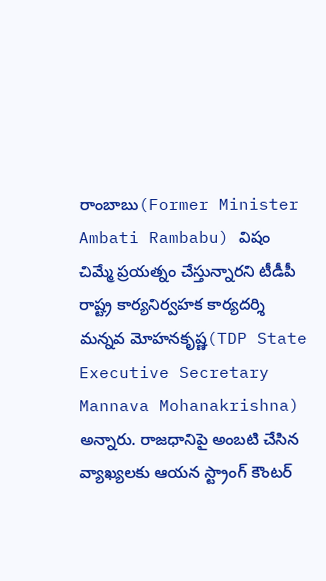రాంబాబు(Former Minister Ambati Rambabu) విషం చిమ్మే ప్రయత్నం చేస్తున్నారని టీడీపీ రాష్ట్ర కార్యనిర్వహక కార్యదర్శి మన్నవ మోహనకృష్ణ(TDP State Executive Secretary Mannava Mohanakrishna) అన్నారు. రాజధానిపై అంబటి చేసిన వ్యాఖ్యలకు ఆయన స్ట్రాంగ్ కౌంటర్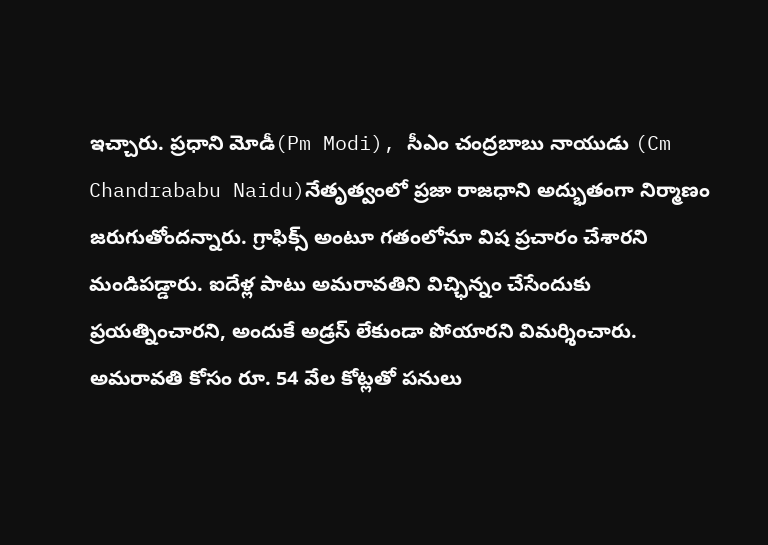ఇచ్చారు. ప్రధాని మోడీ(Pm Modi), సీఎం చంద్రబాబు నాయుడు (Cm Chandrababu Naidu)నేతృత్వంలో ప్రజా రాజధాని అద్భుతంగా నిర్మాణం జరుగుతోందన్నారు. గ్రాఫిక్స్ అంటూ గతంలోనూ విష ప్రచారం చేశారని మండిపడ్డారు. ఐదేళ్ల పాటు అమరావతిని విచ్ఛిన్నం చేసేందుకు ప్రయత్నించారని, అందుకే అడ్రస్ లేకుండా పోయారని విమర్శించారు. అమరావతి కోసం రూ. 54 వేల కోట్లతో పనులు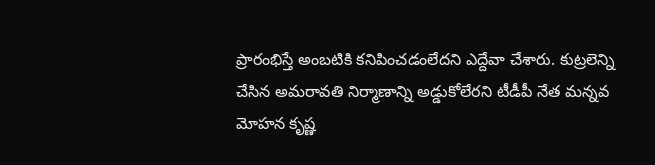ప్రారంభిస్తే అంబటికి కనిపించడంలేదని ఎద్దేవా చేశారు. కుట్రలెన్ని చేసిన అమరావతి నిర్మాణాన్ని అడ్డుకోలేరని టీడీపీ నేత మన్నవ మోహన కృష్ణ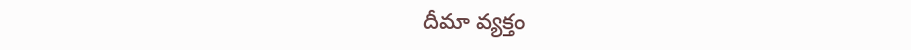దీమా వ్యక్తం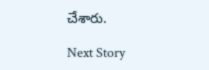చేశారు.

Next Story